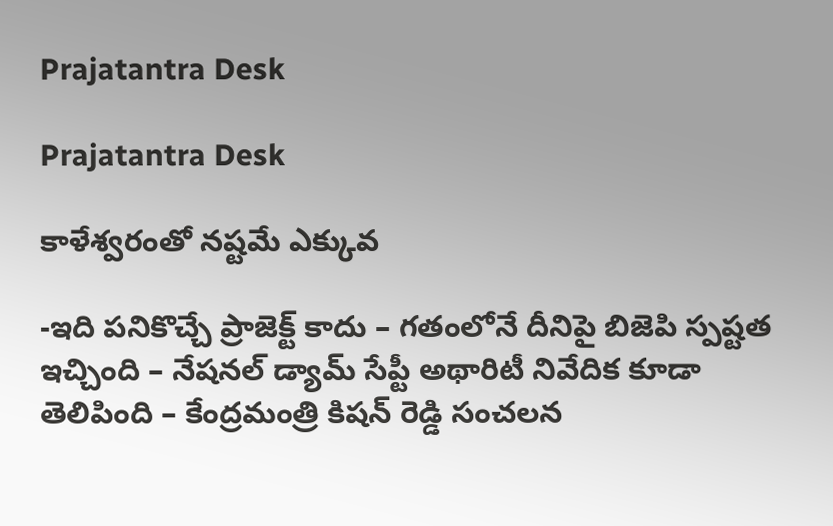Prajatantra Desk

Prajatantra Desk

కాళేశ్వరంతో న‌ష్ట‌మే ఎక్కువ‌

-ఇది పనికొచ్చే ప్రాజెక్ట్ ‌కాదు – గతంలోనే దీనిపై బిజెపి స్పష్టత ఇచ్చింది – నేషనల్‌ ‌డ్యామ్‌ ‌సేప్టీ అథారిటీ నివేదిక కూడా తెలిపింది – కేంద్రమంత్రి కిషన్‌ ‌రెడ్డి సంచలన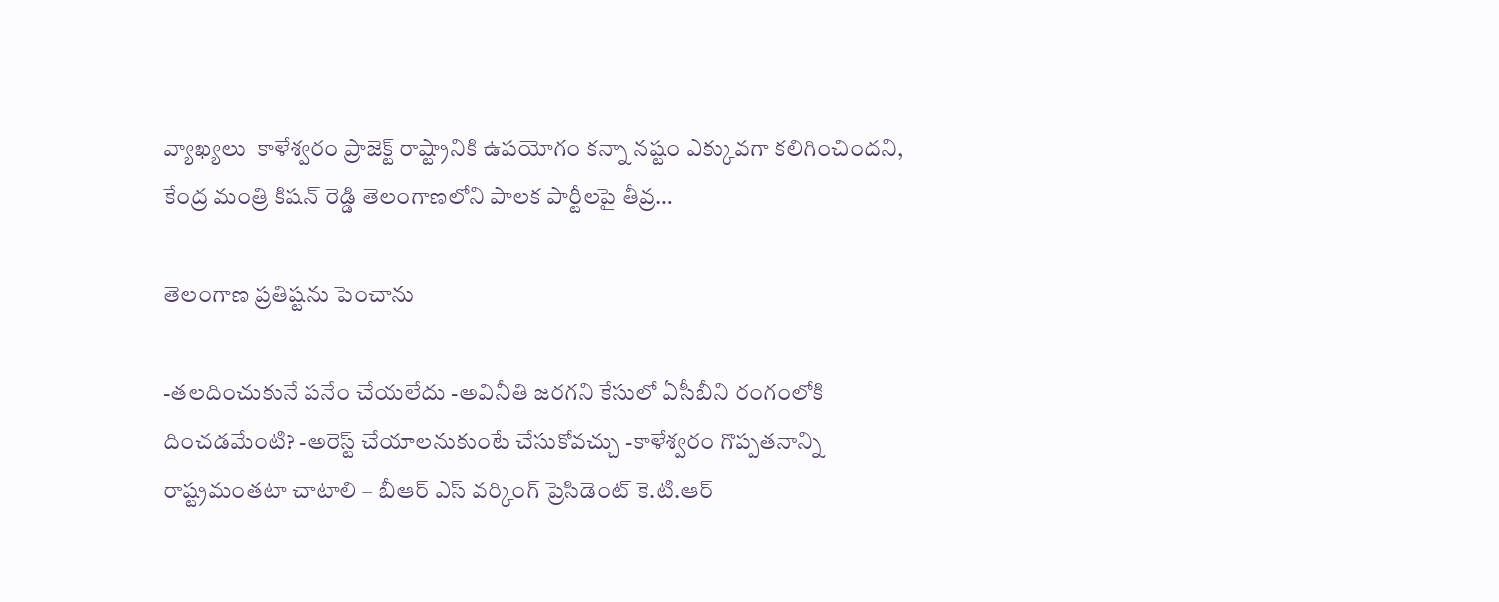వ్యాఖ్యలు  ‌కాళేశ్వరం ప్రాజెక్ట్ ‌రాష్ట్రానికి ఉపయోగం కన్నా నష్టం ఎక్కువగా కలిగించిందని, కేంద్ర మంత్రి కిషన్‌ ‌రెడ్డి తెలంగాణలోని పాలక పార్టీలపై తీవ్ర…

తెలంగాణ ప్ర‌తిష్ట‌ను పెంచాను

-త‌ల‌దించుకునే ప‌నేం చేయ‌లేదు -అవినీతి జ‌ర‌గ‌ని కేసులో ఏసీబీని రంగంలోకి దించ‌డ‌మేంటి? -అరెస్ట్ చేయాల‌నుకుంటే చేసుకోవ‌చ్చు -కాళేశ్వ‌రం గొప్ప‌త‌నాన్ని రాష్ట్రమంత‌టా చాటాలి – బీఆర్ ఎస్ వ‌ర్కింగ్ ప్రెసిడెంట్ కె.టి.ఆర్‌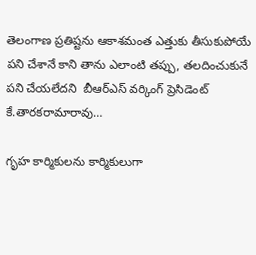తెలంగాణ ప్రతిష్టను ఆకాశమంత ఎత్తుకు తీసుకుపోయే పని చేశానే కాని తాను ఎలాంటి తప్పు, తలదించుకునే పని చేయలేద‌ని  బీఆర్ఎస్ వర్కింగ్ ప్రెసిడెంట్ కే.తారకరామారావు…

గృహ కార్మికులను కార్మికులుగా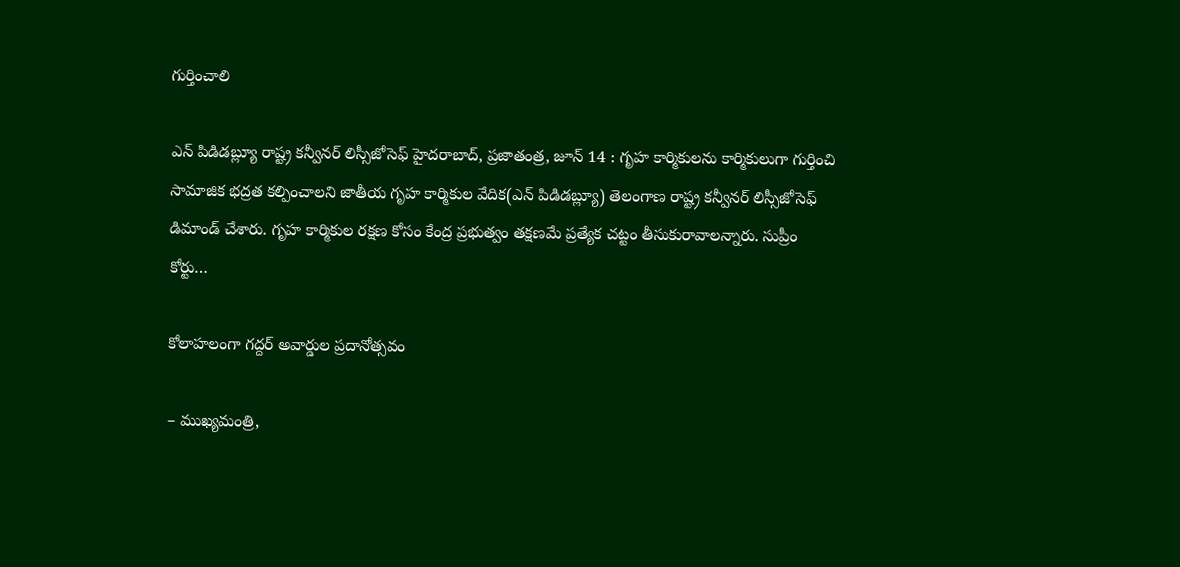గుర్తించాలి

ఎన్ పిడిడబ్ల్యూ రాష్ట్ర కన్వీనర్ లిస్సీజోసెఫ్ హైదరాబాద్, ప్రజాతంత్ర, జూన్ 14 : గృహ కార్మికులను కార్మికులుగా గుర్తించి సామాజిక భద్రత కల్పించాలని జాతీయ గృహ కార్మికుల వేదిక(ఎన్ పిడిడబ్ల్యూ) తెలంగాణ రాష్ట్ర కన్వీనర్ లిస్సీజోసెఫ్ డిమాండ్ చేశారు. గృహ కార్మికుల రక్షణ కోసం కేంద్ర ప్రభుత్వం తక్షణమే ప్రత్యేక చట్టం తీసుకురావాలన్నారు. సుప్రీం కోర్టు…

కోలాహ‌లంగా గ‌ద్ద‌ర్ అవార్డుల ప్ర‌దానోత్స‌వం

– ముఖ్య‌మంత్రి,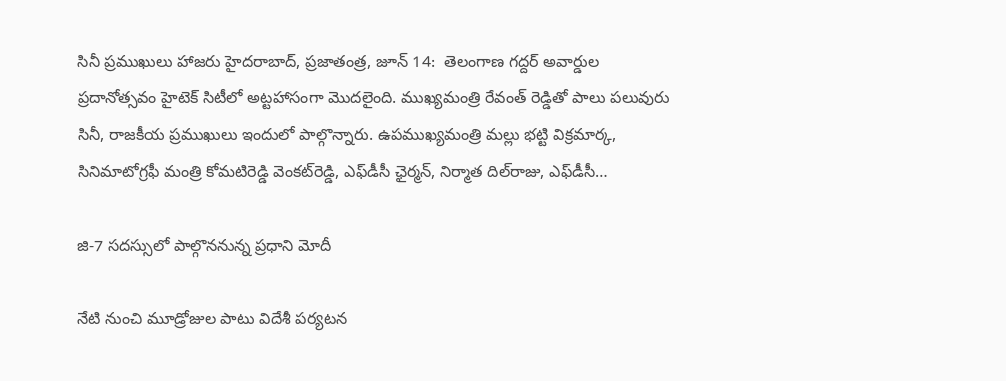సినీ ప్ర‌ముఖులు హాజ‌రు హైద‌రాబాద్‌, ప్ర‌జాతంత్ర‌, జూన్ 14:  తెలంగాణ గ‌ద్ద‌ర్ అవార్డుల ప్ర‌దానోత్స‌వం హైటెక్ సిటీలో అట్ట‌హాసంగా మొద‌లైంది. ముఖ్య‌మంత్రి రేవంత్ రెడ్డితో పాలు ప‌లువురు సినీ, రాజ‌కీయ ప్ర‌ముఖులు ఇందులో పాల్గొన్నారు. ఉపముఖ్య‌మంత్రి మ‌ల్లు భ‌ట్టి విక్ర‌మార్క‌, సినిమాటోగ్ర‌ఫీ మంత్రి కోమ‌టిరెడ్డి వెంక‌ట్‌రెడ్డి, ఎఫ్‌డీసీ ఛైర్మ‌న్‌, నిర్మాత దిల్‌రాజు, ఎఫ్‌డీసీ…

జి-7 సదస్సులో పాల్గొననున్న ప్రధాని మోదీ

నేటి నుంచి మూడ్రోజుల పాటు విదేశీ పర్యటన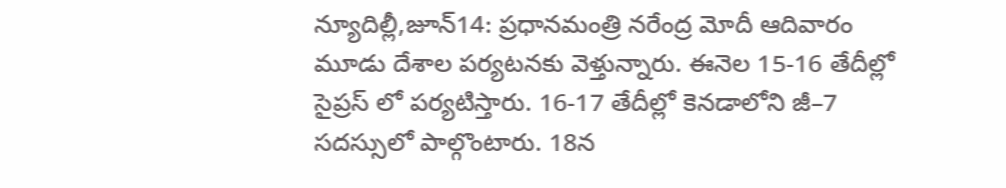న్యూదిల్లీ,జూన్‌14: ప్రధానమంత్రి నరేంద్ర మోదీ ఆదివారం మూడు దేశాల పర్యటనకు వెళ్తున్నారు. ఈనెల 15-16 తేదీల్లో సైప్రస్‌ ‌లో పర్యటిస్తారు. 16-17 తేదీల్లో కెనడాలోని జీ–7 సదస్సులో పాల్గొంటారు. 18న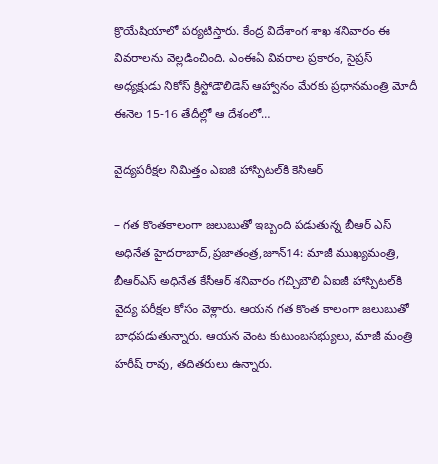క్రొయేషియాలో పర్యటిస్తారు. కేంద్ర విదేశాంగ శాఖ శనివారం ఈ వివరాలను వెల్లడించింది. ఎంఈఏ వివరాల ప్రకారం, సైప్రస్‌ అధ్యక్షుడు నికోస్‌ ‌క్రిస్టోడౌలిడెస్‌ ఆహ్వానం మేరకు ప్రధానమంత్రి మోదీ ఈనెల 15-16 తేదీల్లో ఆ దేశంలో…

వైద్య‌ప‌రీక్ష‌ల నిమిత్తం ఎఐజి హాస్పిటల్‌కి కెసిఆర్‌

– గ‌త కొంత‌కాలంగా జ‌లుబుతో ఇబ్బంది ప‌డుతున్న బీఆర్ ఎస్ అధినేత‌ హైదరాబాద్‌,ప్రజాతంత్ర,జూన్‌14: మాజీ ముఖ్యమంత్రి, బీఆర్‌ఎస్‌ అధినేత కేసీఆర్ ‌శ‌నివారం గచ్చిబౌలి ఏఐజీ హాస్పిటల్‌కి వైద్య పరీక్షల కోసం వెళ్లారు. ఆయ‌న గత కొంత కాలంగా జలుబుతో బాధపడుతున్నారు. ఆయన వెంట కుటుంబసభ్యులు, మాజీ మంత్రి హరీష్‌ ‌రావు, తదితరులు ఉన్నారు.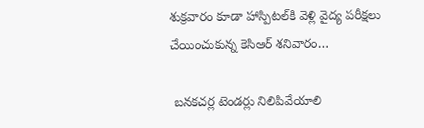శుక్రవారం కూడా హాస్పిటల్‌కి వెళ్లి వైద్య పరీక్షలు చేయించుకున్న కెసిఆర్ శ‌నివారం…

 బ‌న‌క‌చ‌ర్ల టెండర్లు నిలిపివేయాలి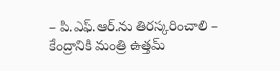– పి.ఎఫ్‌.ఆర్‌.ను తిర‌స్క‌రించాలి – కేంద్రానికి మంత్రి ఉత్త‌మ్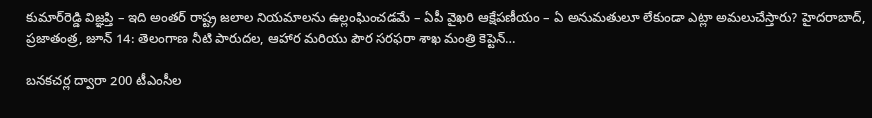కుమార్‌రెడ్డి విజ్ఞ‌ప్తి – ఇది అంత‌ర్ రాష్ట్ర జ‌లాల నియ‌మాల‌ను ఉల్లంఘించ‌డ‌మే – ఏపీ వైఖ‌రి ఆక్షేప‌ణీయం – ఏ అనుమ‌తులూ లేకుండా ఎట్లా అమ‌లుచేస్తారు? హైదరాబాద్, ప్ర‌జాతంత్ర‌, జూన్ 14: తెలంగాణ నీటి పారుదల, ఆహార మరియు పౌర సరఫరా శాఖ మంత్రి కెప్టెన్…

బ‌న‌క‌చ‌ర్ల ద్వారా 200 టీఎంసీల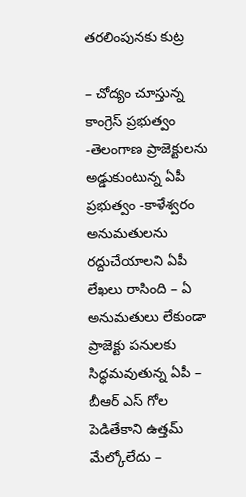త‌ర‌లింపున‌కు కుట్ర‌

– చోద్యం చూస్తున్న కాంగ్రెస్ ప్ర‌భుత్వం -తెలంగాణ ప్రాజెక్టుల‌ను అడ్డుకుంటున్న ఏపీ ప్ర‌భుత్వం -కాళేశ్వ‌రం అనుమ‌తుల‌ను ర‌ద్దుచేయాల‌ని ఏపీ లేఖ‌లు రాసింది – ఏ అనుమ‌తులు లేకుండా ప్రాజెక్టు ప‌నుల‌కు సిద్ధ‌మ‌వుతున్న ఏపీ – బీఆర్ ఎస్ గోల పెడితేకాని ఉత్త‌మ్ మేల్కోలేదు –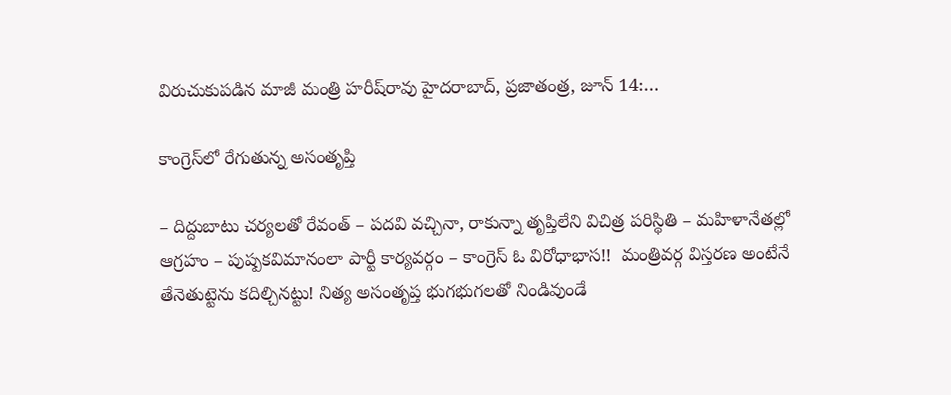విరుచుకుప‌డిన మాజీ మంత్రి హ‌రీష్‌రావు హైద‌రాబాద్‌, ప్ర‌జాతంత్ర‌, జూన్ 14:…

కాంగ్రెస్‌లో రేగుతున్న అసంతృప్తి

– దిద్దుబాటు చ‌ర్య‌ల‌తో రేవంత్ – ప‌ద‌వి వ‌చ్చినా, రాకున్నా తృప్తిలేని విచిత్ర ప‌రిస్థితి – మ‌హిళానేత‌ల్లో ఆగ్ర‌హం – పుష్ప‌క‌విమానంలా పార్టీ కార్య‌వ‌ర్గం – కాంగ్రెస్ ఓ విరోధాభాస‌!!  మంత్రివ‌ర్గ విస్త‌ర‌ణ అంటేనే తేనెతుట్టెను క‌దిల్చిన‌ట్టు! నిత్య అసంతృప్త భుగ‌భుగ‌ల‌తో నిండివుండే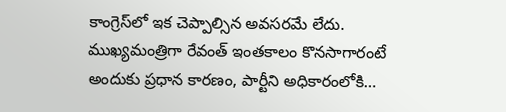కాంగ్రెస్‌లో ఇక చెప్పాల్సిన అవ‌స‌ర‌మే లేదు. ముఖ్య‌మంత్రిగా రేవంత్ ఇంత‌కాలం కొన‌సాగారంటే అందుకు ప్ర‌ధాన కార‌ణం, పార్టీని అధికారంలోకి…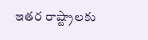ఇతర రాష్ట్రాలకు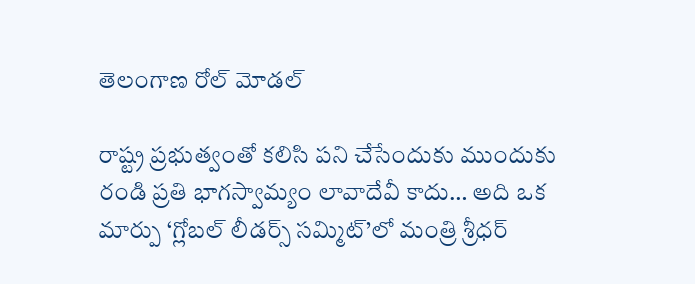తెలంగాణ రోల్ మోడల్

రాష్ట్ర ప్రభుత్వంతో కలిసి పని చేసేందుకు ముందుకు రండి ప్రతి భాగస్వామ్యం లావాదేవీ కాదు… అది ఒక మార్పు ‘గ్లోబల్ లీడర్స్ సమ్మిట్’లో మంత్రి శ్రీధర్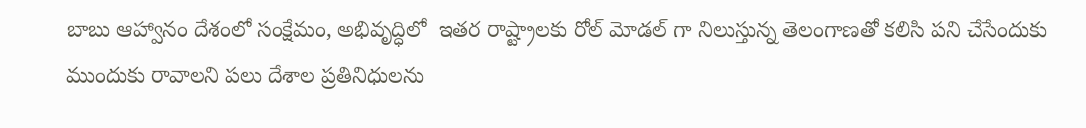బాబు ఆహ్వానం దేశంలో సంక్షేమం, అభివృద్ధిలో  ఇత‌ర రాష్ట్రాల‌కు రోల్ మోడల్ గా నిలుస్తున్న తెలంగాణతో కలిసి పని చేసేందుకు ముందుకు రావాలని పలు దేశాల ప్రతినిధులను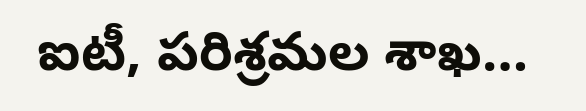ఐటీ, పరిశ్రమల శాఖ…